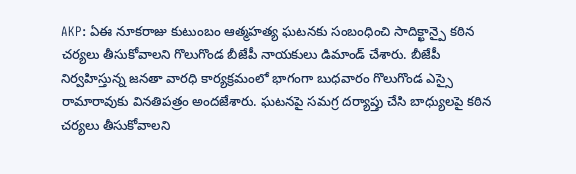AKP: ఏఈ నూకరాజు కుటుంబం ఆత్మహత్య ఘటనకు సంబంధించి సాదిక్ఖాన్పై కఠిన చర్యలు తీసుకోవాలని గొలుగొండ బీజేపీ నాయకులు డిమాండ్ చేశారు. బీజేపీ నిర్వహిస్తున్న జనతా వారధి కార్యక్రమంలో భాగంగా బుధవారం గొలుగొండ ఎస్సై రామారావుకు వినతిపత్రం అందజేశారు. ఘటనపై సమగ్ర దర్యాప్తు చేసి బాధ్యులపై కఠిన చర్యలు తీసుకోవాలని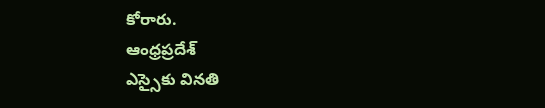కోరారు.
ఆంధ్రప్రదేశ్
ఎస్సైకు వినతి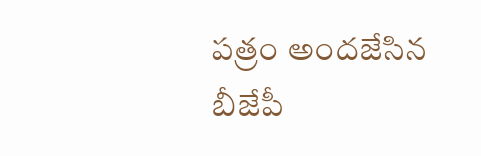పత్రం అందజేసిన బీజేపీ